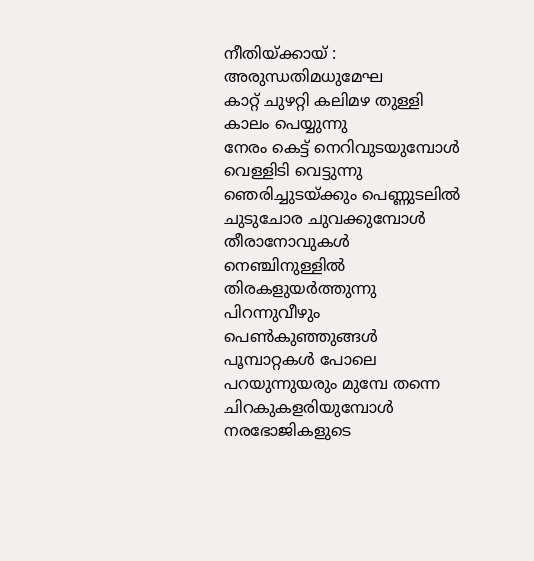നീതിയ്ക്കായ് : അരുന്ധതിമധുമേഘ
കാറ്റ് ചുഴറ്റി കലിമഴ തുള്ളി
കാലം പെയ്യുന്നു
നേരം കെട്ട് നെറിവുടയുമ്പോൾ
വെള്ളിടി വെട്ടുന്നു
ഞെരിച്ചുടയ്ക്കും പെണ്ണുടലിൽ
ചുടുചോര ചുവക്കുമ്പോൾ
തീരാനോവുകൾ നെഞ്ചിനുള്ളിൽ
തിരകളുയർത്തുന്നു
പിറന്നുവീഴും പെൺകുഞ്ഞുങ്ങൾ
പൂമ്പാറ്റകൾ പോലെ
പറയുന്നുയരും മുമ്പേ തന്നെ
ചിറകുകളരിയുമ്പോൾ
നരഭോജികളുടെ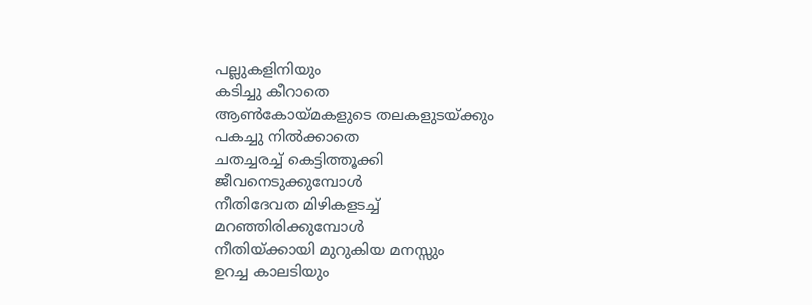പല്ലുകളിനിയും
കടിച്ചു കീറാതെ
ആൺകോയ്മകളുടെ തലകളുടയ്ക്കും
പകച്ചു നിൽക്കാതെ
ചതച്ചരച്ച് കെട്ടിത്തൂക്കി
ജീവനെടുക്കുമ്പോൾ
നീതിദേവത മിഴികളടച്ച്
മറഞ്ഞിരിക്കുമ്പോൾ
നീതിയ്ക്കായി മുറുകിയ മനസ്സും
ഉറച്ച കാലടിയും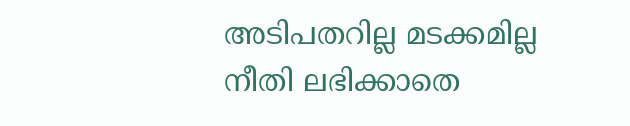അടിപതറില്ല മടക്കമില്ല
നീതി ലഭിക്കാതെ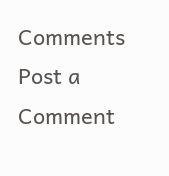Comments
Post a Comment